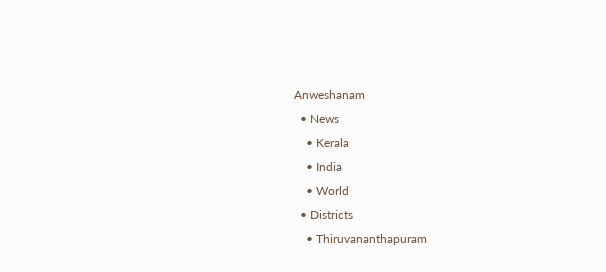Anweshanam
  • News
    • Kerala
    • India
    • World
  • Districts
    • Thiruvananthapuram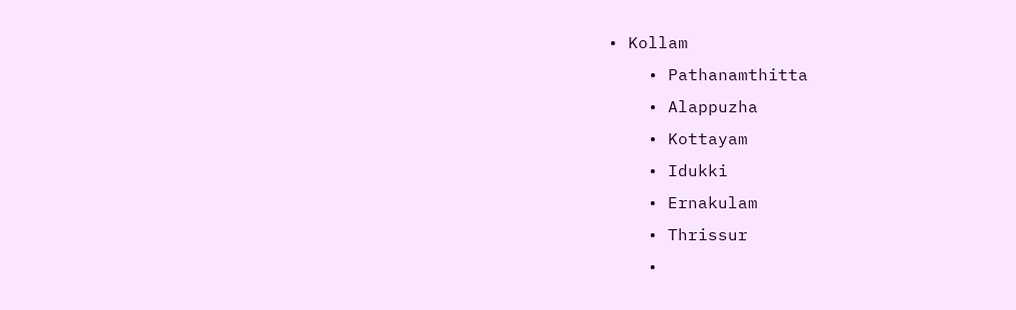• Kollam
    • Pathanamthitta
    • Alappuzha
    • Kottayam
    • Idukki
    • Ernakulam
    • Thrissur
    •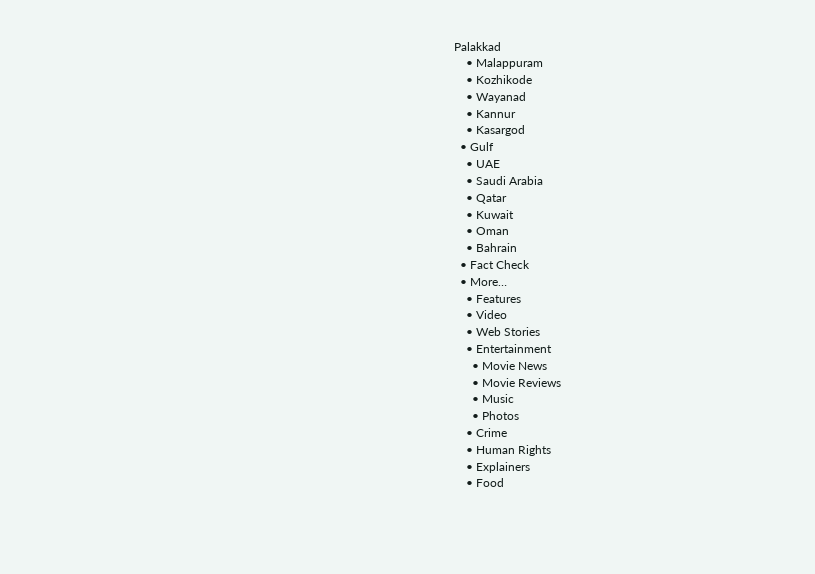Palakkad
    • Malappuram
    • Kozhikode
    • Wayanad
    • Kannur
    • Kasargod
  • Gulf
    • UAE
    • Saudi Arabia
    • Qatar
    • Kuwait
    • Oman
    • Bahrain
  • Fact Check
  • More…
    • Features
    • Video
    • Web Stories
    • Entertainment
      • Movie News
      • Movie Reviews
      • Music
      • Photos
    • Crime
    • Human Rights
    • Explainers
    • Food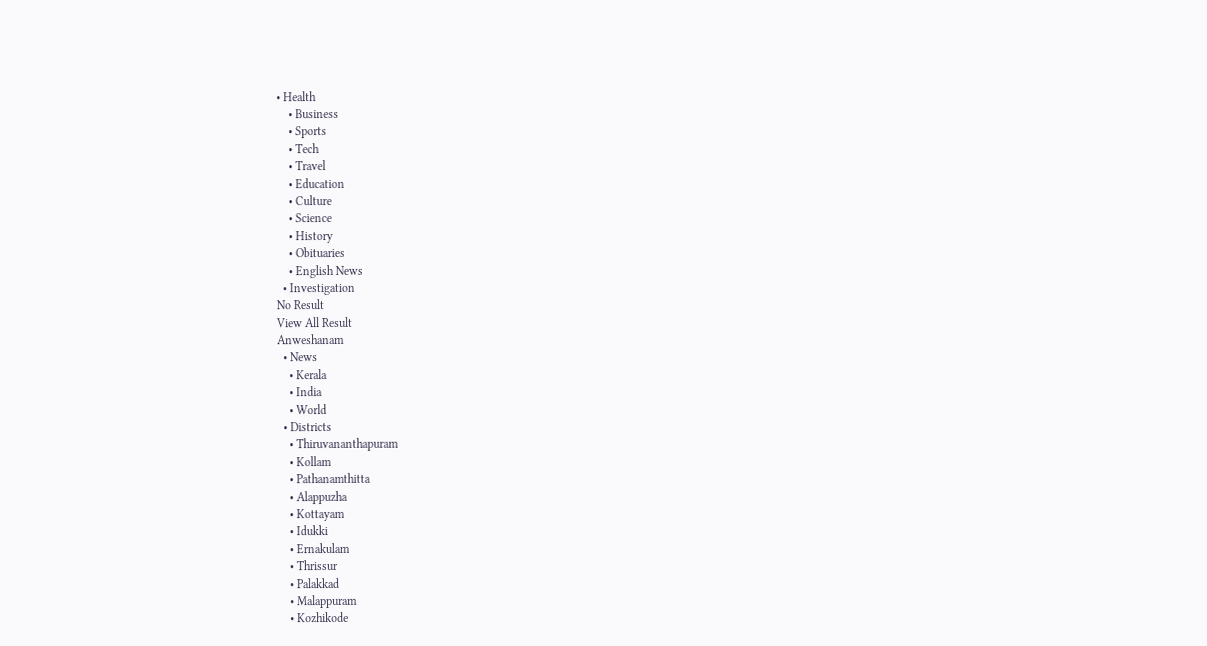• Health
    • Business
    • Sports
    • Tech
    • Travel
    • Education
    • Culture
    • Science
    • History
    • Obituaries
    • English News
  • Investigation
No Result
View All Result
Anweshanam
  • News
    • Kerala
    • India
    • World
  • Districts
    • Thiruvananthapuram
    • Kollam
    • Pathanamthitta
    • Alappuzha
    • Kottayam
    • Idukki
    • Ernakulam
    • Thrissur
    • Palakkad
    • Malappuram
    • Kozhikode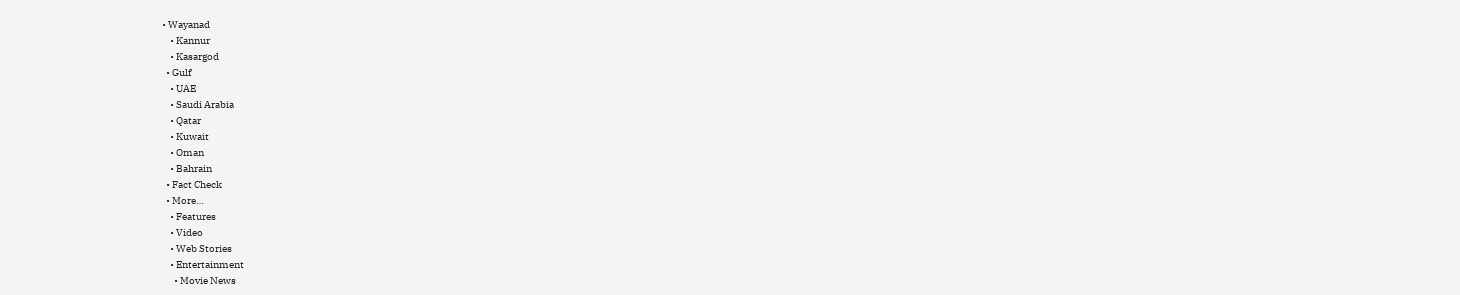• Wayanad
    • Kannur
    • Kasargod
  • Gulf
    • UAE
    • Saudi Arabia
    • Qatar
    • Kuwait
    • Oman
    • Bahrain
  • Fact Check
  • More…
    • Features
    • Video
    • Web Stories
    • Entertainment
      • Movie News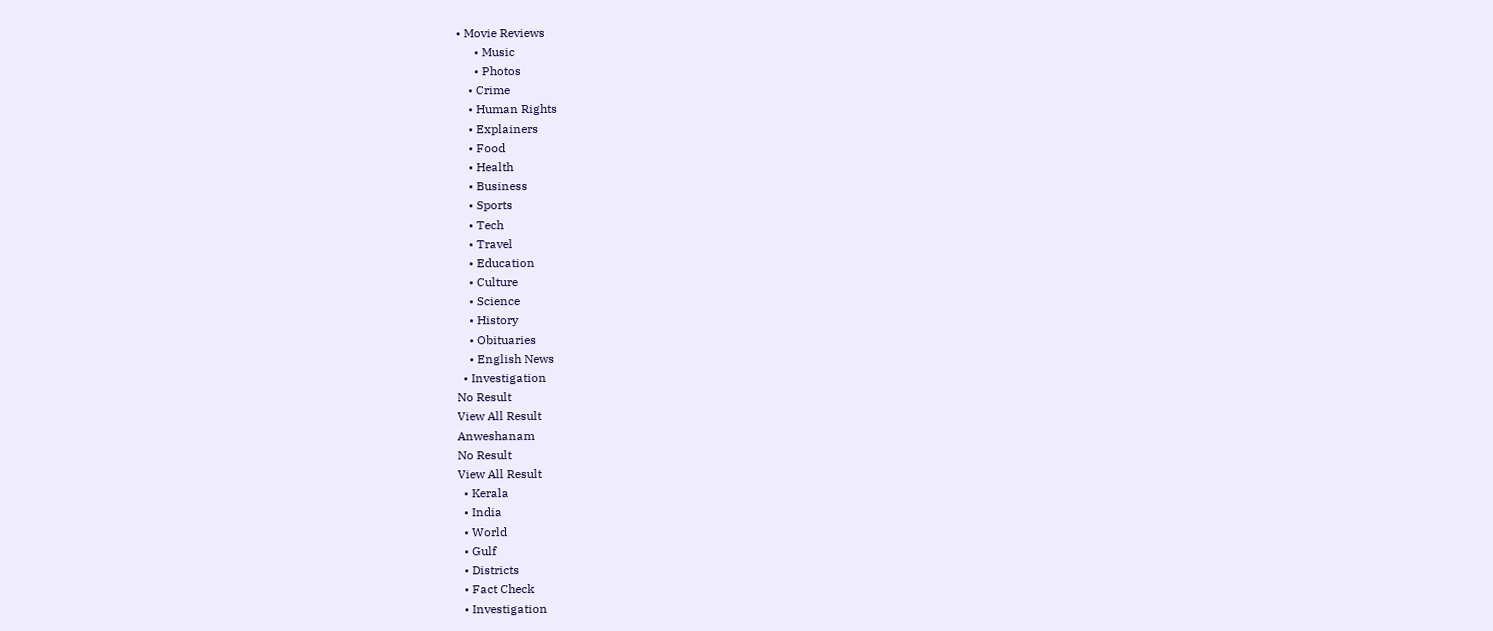• Movie Reviews
      • Music
      • Photos
    • Crime
    • Human Rights
    • Explainers
    • Food
    • Health
    • Business
    • Sports
    • Tech
    • Travel
    • Education
    • Culture
    • Science
    • History
    • Obituaries
    • English News
  • Investigation
No Result
View All Result
Anweshanam
No Result
View All Result
  • Kerala
  • India
  • World
  • Gulf
  • Districts
  • Fact Check
  • Investigation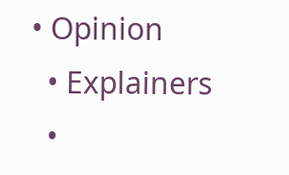• Opinion
  • Explainers
  •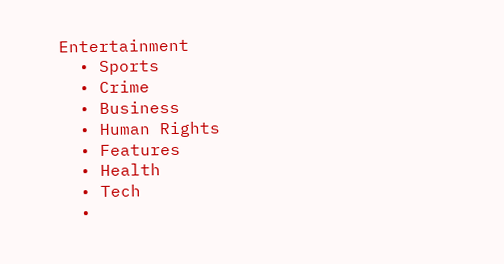Entertainment
  • Sports
  • Crime
  • Business
  • Human Rights
  • Features
  • Health
  • Tech
  •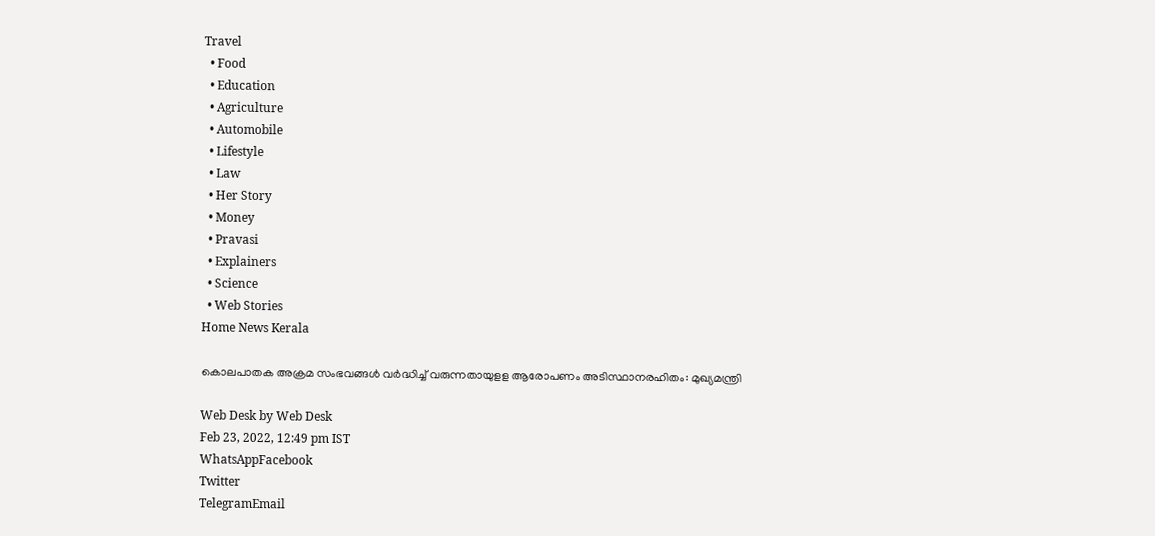Travel
  • Food
  • Education
  • Agriculture
  • Automobile
  • Lifestyle
  • Law
  • Her Story
  • Money
  • Pravasi
  • Explainers
  • Science
  • Web Stories
Home News Kerala

കൊലപാതക അക്രമ സംഭവങ്ങള്‍ വര്‍ദ്ധിച്ച് വരുന്നതായുളള ആരോപണം അടിസ്ഥാനരഹിതം: മുഖ്യമന്ത്രി

Web Desk by Web Desk
Feb 23, 2022, 12:49 pm IST
WhatsAppFacebook
Twitter
TelegramEmail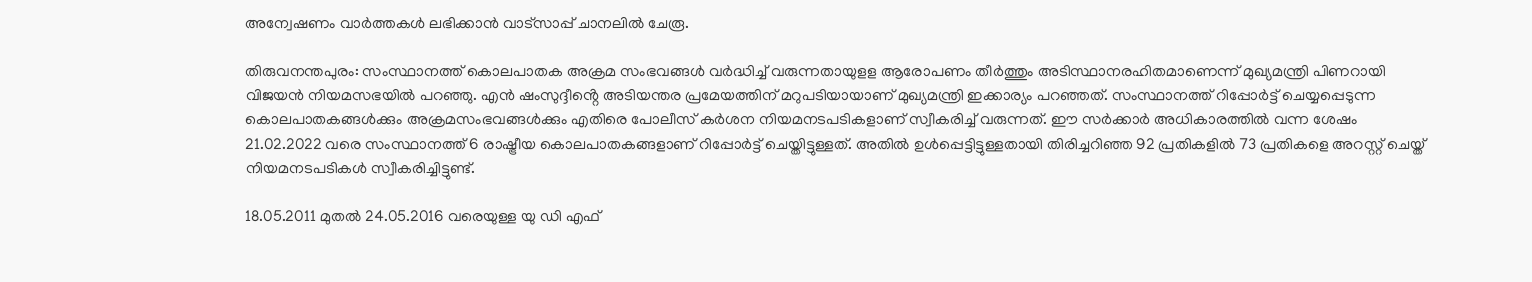അന്വേഷണം വാർത്തകൾ ലഭിക്കാന്‍ വാട്സാപ്പ് ചാനലില്‍ ചേരൂ.

തിരുവനന്തപുരം: സംസ്ഥാനത്ത് കൊലപാതക അക്രമ സംഭവങ്ങള്‍ വര്‍ദ്ധിച്ച് വരുന്നതായുളള ആരോപണം തീര്‍ത്തും അടിസ്ഥാനരഹിതമാണെന്ന് മുഖ്യമന്ത്രി പിണറായി വിജയൻ നിയമസഭയിൽ പറഞ്ഞു. എന്‍ ഷംസുദ്ദീൻ്റെ അടിയന്തര പ്രമേയത്തിന് മറുപടിയായാണ് മുഖ്യമന്ത്രി ഇക്കാര്യം പറഞ്ഞത്. സംസ്ഥാനത്ത് റിപ്പോര്‍ട്ട് ചെയ്യപ്പെടുന്ന കൊലപാതകങ്ങള്‍ക്കും അക്രമസംഭവങ്ങള്‍ക്കും എതിരെ പോലീസ് കര്‍ശന നിയമനടപടികളാണ് സ്വീകരിച്ച് വരുന്നത്. ഈ സര്‍ക്കാര്‍ അധികാരത്തില്‍ വന്ന ശേഷം 21.02.2022 വരെ സംസ്ഥാനത്ത് 6 രാഷ്ട്രീയ കൊലപാതകങ്ങളാണ് റിപ്പോര്‍ട്ട് ചെയ്തിട്ടുള്ളത്. അതില്‍ ഉള്‍പ്പെട്ടിട്ടുള്ളതായി തിരിച്ചറിഞ്ഞ 92 പ്രതികളില്‍ 73 പ്രതികളെ അറസ്റ്റ് ചെയ്ത് നിയമനടപടികള്‍ സ്വീകരിച്ചിട്ടുണ്ട്.

18.05.2011 മുതല്‍ 24.05.2016 വരെയുള്ള യു ഡി എഫ്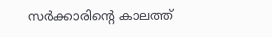സര്‍ക്കാരിൻ്റെ കാലത്ത്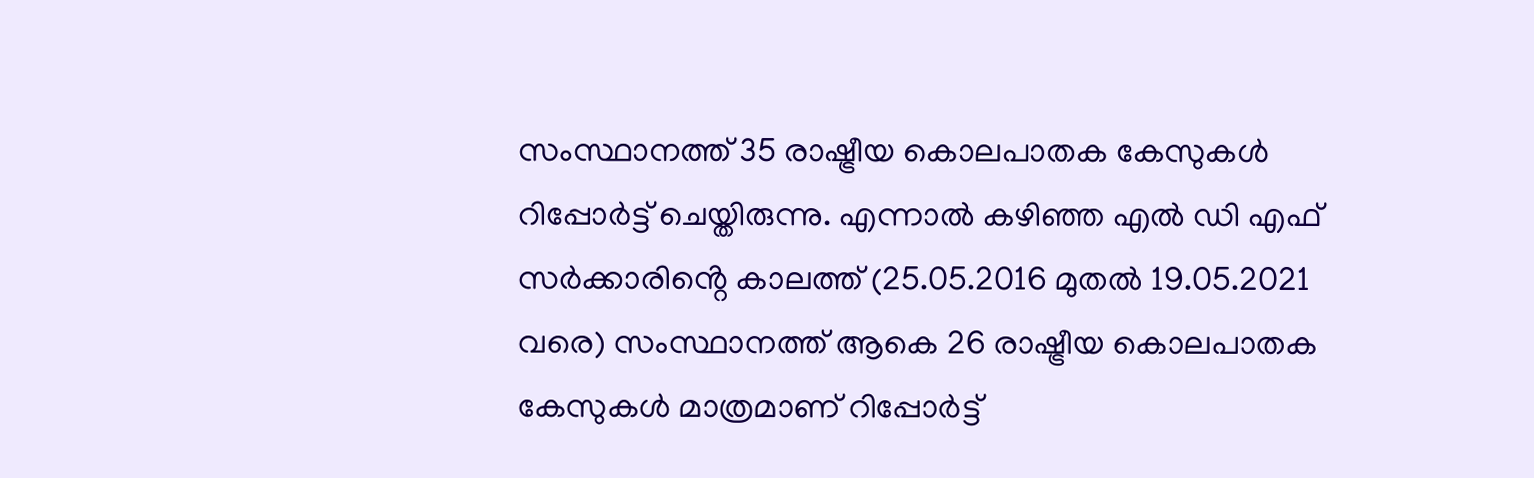സംസ്ഥാനത്ത് 35 രാഷ്ട്രീയ കൊലപാതക കേസുകള്‍ റിപ്പോര്‍ട്ട് ചെയ്തിരുന്നു. എന്നാല്‍ കഴിഞ്ഞ എൽ ഡി എഫ് സര്‍ക്കാരിൻ്റെ കാലത്ത് (25.05.2016 മുതല്‍ 19.05.2021 വരെ) സംസ്ഥാനത്ത് ആകെ 26 രാഷ്ട്രീയ കൊലപാതക കേസുകള്‍ മാത്രമാണ് റിപ്പോര്‍ട്ട്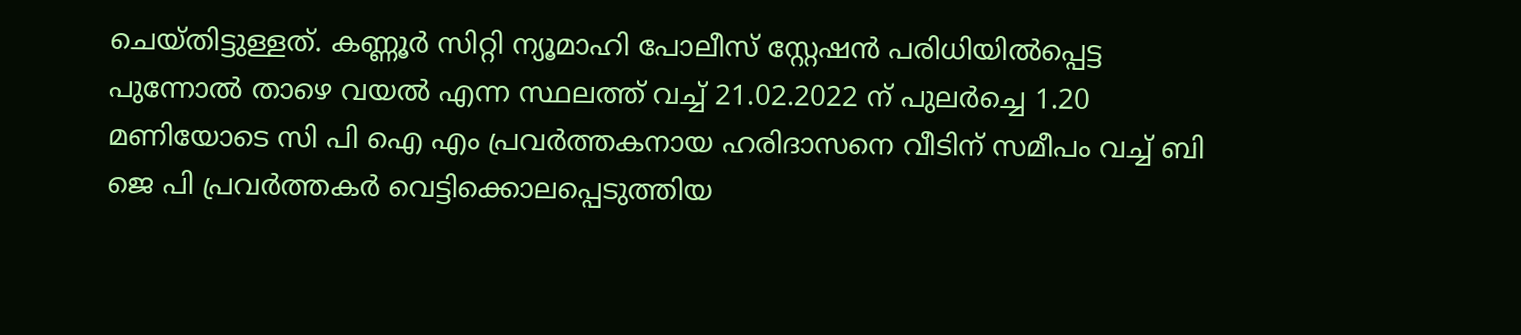ചെയ്തിട്ടുള്ളത്. കണ്ണൂര്‍ സിറ്റി ന്യൂമാഹി പോലീസ് സ്റ്റേഷന്‍ പരിധിയില്‍പ്പെട്ട പുന്നോല്‍ താഴെ വയല്‍ എന്ന സ്ഥലത്ത് വച്ച് 21.02.2022 ന് പുലര്‍ച്ചെ 1.20 മണിയോടെ സി പി ഐ എം പ്രവര്‍ത്തകനായ ഹരിദാസനെ വീടിന് സമീപം വച്ച് ബി ജെ പി പ്രവര്‍ത്തകര്‍ വെട്ടിക്കൊലപ്പെടുത്തിയ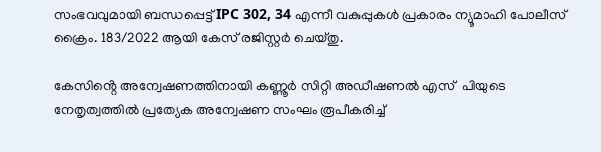സംഭവവുമായി ബന്ധപ്പെട്ട് IPC 302, 34 എന്നീ വകുപ്പുകള്‍ പ്രകാരം ന്യൂമാഹി പോലീസ് ക്രൈം. 183/2022 ആയി കേസ് രജിസ്റ്റര്‍ ചെയ്തു.

കേസിൻ്റെ അന്വേഷണത്തിനായി കണ്ണൂര്‍ സിറ്റി അഡീഷണല്‍ എസ്  പിയുടെ നേതൃത്വത്തില്‍ പ്രത്യേക അന്വേഷണ സംഘം രൂപീകരിച്ച്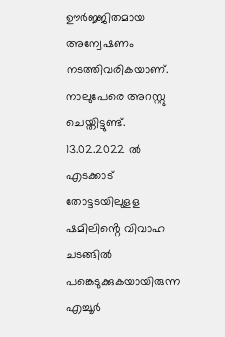ഊര്‍ജ്ജിതമായ അന്വേഷണം നടത്തിവരികയാണ്. നാലുപേരെ അറസ്റ്റു ചെയ്തിട്ടുണ്ട്. 13.02.2022 ല്‍ എടക്കാട് തോട്ടടയിലുളള ഷമിലിൻ്റെ വിവാഹ ചടങ്ങില്‍ പങ്കെടുക്കുകയായിരുന്ന എച്ചൂര്‍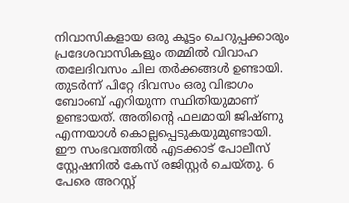നിവാസികളായ ഒരു കൂട്ടം ചെറുപ്പക്കാരും പ്രദേശവാസികളും തമ്മില്‍ വിവാഹ തലേദിവസം ചില തര്‍ക്കങ്ങള്‍ ഉണ്ടായി. തുടര്‍ന്ന് പിറ്റേ ദിവസം ഒരു വിഭാഗം ബോംബ് എറിയുന്ന സ്ഥിതിയുമാണ് ഉണ്ടായത്. അതിൻ്റെ ഫലമായി ജിഷ്ണു എന്നയാള്‍ കൊല്ലപ്പെടുകയുമുണ്ടായി. ഈ സംഭവത്തില്‍ എടക്കാട് പോലീസ് സ്റ്റേഷനില്‍ കേസ് രജിസ്റ്റര്‍ ചെയ്തു. 6 പേരെ അറസ്റ്റ്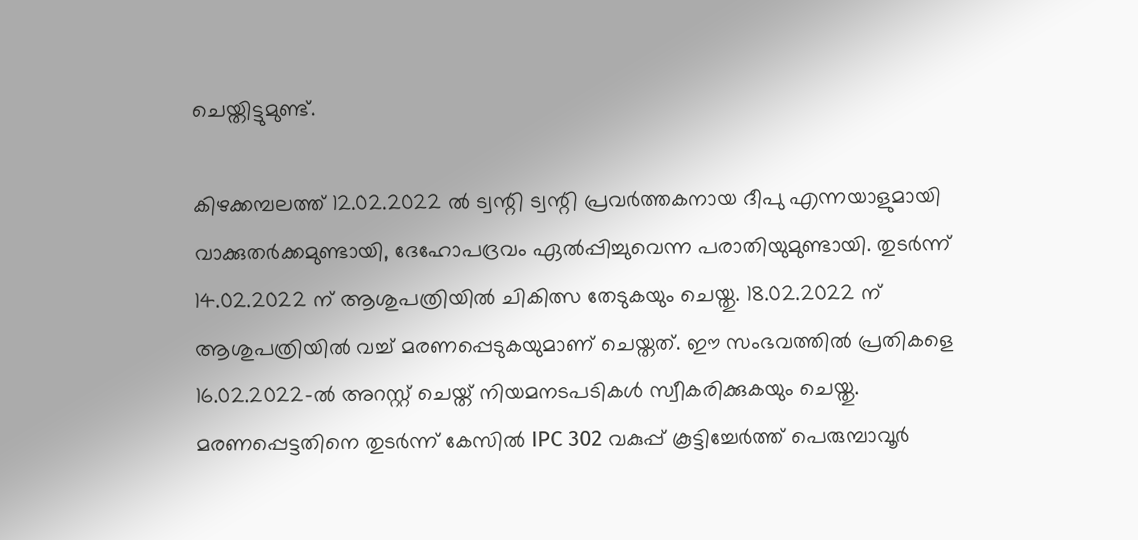ചെയ്തിട്ടുമുണ്ട്.

കിഴക്കമ്പലത്ത് 12.02.2022 ല്‍ ട്വന്റി ട്വന്റി പ്രവര്‍ത്തകനായ ദീപു എന്നയാളുമായി വാക്കുതര്‍ക്കമുണ്ടായി, ദേഹോപദ്രവം ഏല്‍പ്പിച്ചുവെന്ന പരാതിയുമുണ്ടായി. തുടര്‍ന്ന് 14.02.2022 ന് ആശുപത്രിയില്‍ ചികിത്സ തേടുകയും ചെയ്തു. 18.02.2022 ന് ആശുപത്രിയില്‍ വച്ച് മരണപ്പെടുകയുമാണ് ചെയ്തത്. ഈ സംഭവത്തില്‍ പ്രതികളെ 16.02.2022-ല്‍ അറസ്റ്റ് ചെയ്ത് നിയമനടപടികള്‍ സ്വീകരിക്കുകയും ചെയ്തു. മരണപ്പെട്ടതിനെ തുടര്‍ന്ന് കേസില്‍ IPC 302 വകുപ്പ് കൂട്ടിച്ചേര്‍ത്ത് പെരുമ്പാവൂര്‍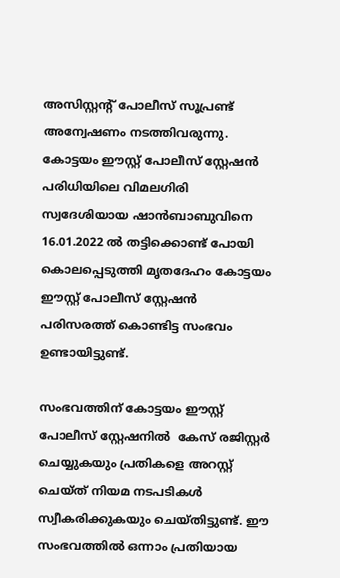അസിസ്റ്റന്റ് പോലീസ് സൂപ്രണ്ട് അന്വേഷണം നടത്തിവരുന്നു. കോട്ടയം ഈസ്റ്റ് പോലീസ് സ്റ്റേഷന്‍ പരിധിയിലെ വിമലഗിരി സ്വദേശിയായ ഷാന്‍ബാബുവിനെ 16.01.2022 ല്‍ തട്ടിക്കൊണ്ട് പോയി കൊലപ്പെടുത്തി മൃതദേഹം കോട്ടയം ഈസ്റ്റ് പോലീസ് സ്റ്റേഷന്‍ പരിസരത്ത് കൊണ്ടിട്ട സംഭവം ഉണ്ടായിട്ടുണ്ട്.

സംഭവത്തിന് കോട്ടയം ഈസ്റ്റ് പോലീസ് സ്റ്റേഷനില്‍  കേസ് രജിസ്റ്റര്‍ ചെയ്യുകയും പ്രതികളെ അറസ്റ്റ് ചെയ്ത് നിയമ നടപടികള്‍ സ്വീകരിക്കുകയും ചെയ്തിട്ടുണ്ട്. ഈ സംഭവത്തില്‍ ഒന്നാം പ്രതിയായ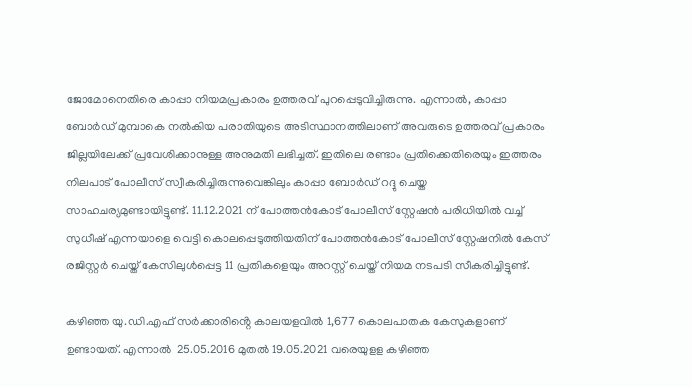ജോമോനെതിരെ കാപ്പാ നിയമപ്രകാരം ഉത്തരവ് പുറപ്പെടുവിച്ചിരുന്നു. എന്നാല്‍, കാപ്പാ ബോര്‍ഡ് മുമ്പാകെ നല്‍കിയ പരാതിയുടെ അടിസ്ഥാനത്തിലാണ് അവരുടെ ഉത്തരവ് പ്രകാരം ജില്ലയിലേക്ക് പ്രവേശിക്കാനുള്ള അനുമതി ലഭിച്ചത്. ഇതിലെ രണ്ടാം പ്രതിക്കെതിരെയും ഇത്തരം നിലപാട് പോലീസ് സ്വീകരിച്ചിരുന്നുവെങ്കിലും കാപ്പാ ബോര്‍ഡ് റദ്ദു ചെയ്ത സാഹചര്യമുണ്ടായിട്ടുണ്ട്. 11.12.2021 ന് പോത്തന്‍കോട് പോലീസ് സ്റ്റേഷന്‍ പരിധിയില്‍ വച്ച് സുധീഷ് എന്നയാളെ വെട്ടി കൊലപ്പെടുത്തിയതിന് പോത്തന്‍കോട് പോലീസ് സ്റ്റേഷനില്‍ കേസ് രജിസ്റ്റര്‍ ചെയ്ത് കേസിലുള്‍പ്പെട്ട 11 പ്രതികളെയും അറസ്റ്റ് ചെയ്ത് നിയമ നടപടി സീകരിച്ചിട്ടുണ്ട്.

കഴിഞ്ഞ യു.ഡി.എഫ് സര്‍ക്കാരിൻ്റെ കാലയളവില്‍ 1,677 കൊലപാതക കേസുകളാണ് ഉണ്ടായത്. എന്നാല്‍  25.05.2016 മുതല്‍ 19.05.2021 വരെയുളള കഴിഞ്ഞ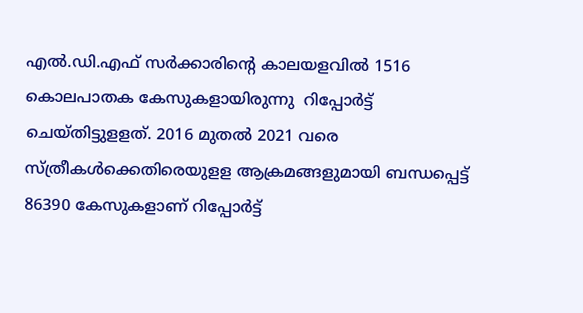എല്‍.ഡി.എഫ് സര്‍ക്കാരിൻ്റെ കാലയളവില്‍ 1516 കൊലപാതക കേസുകളായിരുന്നു  റിപ്പോര്‍ട്ട് ചെയ്തിട്ടുളളത്. 2016 മുതല്‍ 2021 വരെ സ്ത്രീകള്‍ക്കെതിരെയുളള ആക്രമങ്ങളുമായി ബന്ധപ്പെട്ട്  86390 കേസുകളാണ് റിപ്പോര്‍ട്ട്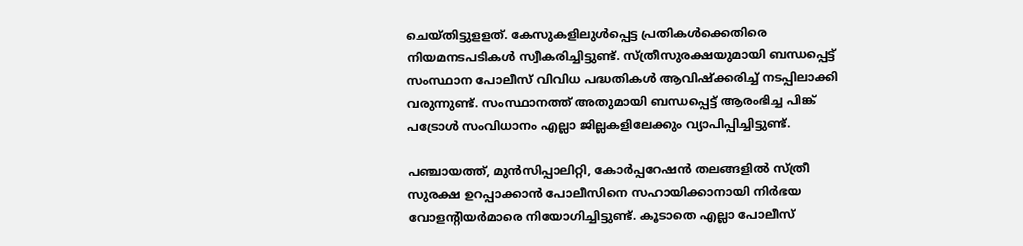ചെയ്തിട്ടുളളത്. കേസുകളിലുള്‍പ്പെട്ട പ്രതികള്‍ക്കെതിരെ നിയമനടപടികള്‍ സ്വീകരിച്ചിട്ടുണ്ട്. സ്ത്രീസുരക്ഷയുമായി ബന്ധപ്പെട്ട്  സംസ്ഥാന പോലീസ് വിവിധ പദ്ധതികള്‍ ആവിഷ്‌ക്കരിച്ച് നടപ്പിലാക്കി വരുന്നുണ്ട്. സംസ്ഥാനത്ത് അതുമായി ബന്ധപ്പെട്ട് ആരംഭിച്ച പിങ്ക് പട്രോള്‍ സംവിധാനം എല്ലാ ജില്ലകളിലേക്കും വ്യാപിപ്പിച്ചിട്ടുണ്ട്.

പഞ്ചായത്ത്, മുന്‍സിപ്പാലിറ്റി, കോര്‍പ്പറേഷന്‍ തലങ്ങളില്‍ സ്ത്രീ സുരക്ഷ ഉറപ്പാക്കാന്‍ പോലീസിനെ സഹായിക്കാനായി നിര്‍ഭയ വോളന്റിയര്‍മാരെ നിയോഗിച്ചിട്ടുണ്ട്. കൂടാതെ എല്ലാ പോലീസ്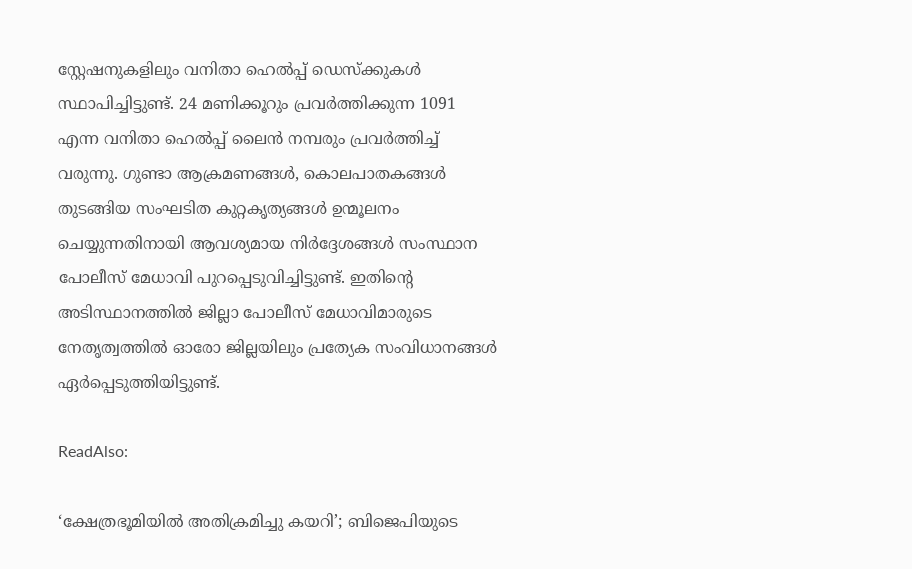സ്റ്റേഷനുകളിലും വനിതാ ഹെല്‍പ്പ് ഡെസ്‌ക്കുകള്‍ സ്ഥാപിച്ചിട്ടുണ്ട്. 24 മണിക്കൂറും പ്രവര്‍ത്തിക്കുന്ന 1091 എന്ന വനിതാ ഹെല്‍പ്പ് ലൈന്‍ നമ്പരും പ്രവര്‍ത്തിച്ച് വരുന്നു. ഗുണ്ടാ ആക്രമണങ്ങള്‍, കൊലപാതകങ്ങള്‍ തുടങ്ങിയ സംഘടിത കുറ്റകൃത്യങ്ങള്‍ ഉന്മൂലനം ചെയ്യുന്നതിനായി ആവശ്യമായ നിര്‍ദ്ദേശങ്ങള്‍ സംസ്ഥാന പോലീസ് മേധാവി പുറപ്പെടുവിച്ചിട്ടുണ്ട്. ഇതിൻ്റെ അടിസ്ഥാനത്തില്‍ ജില്ലാ പോലീസ് മേധാവിമാരുടെ നേതൃത്വത്തില്‍ ഓരോ ജില്ലയിലും പ്രത്യേക സംവിധാനങ്ങള്‍ ഏര്‍പ്പെടുത്തിയിട്ടുണ്ട്.

ReadAlso:

‘ക്ഷേത്രഭൂമിയില്‍ അതിക്രമിച്ചു കയറി’; ബിജെപിയുടെ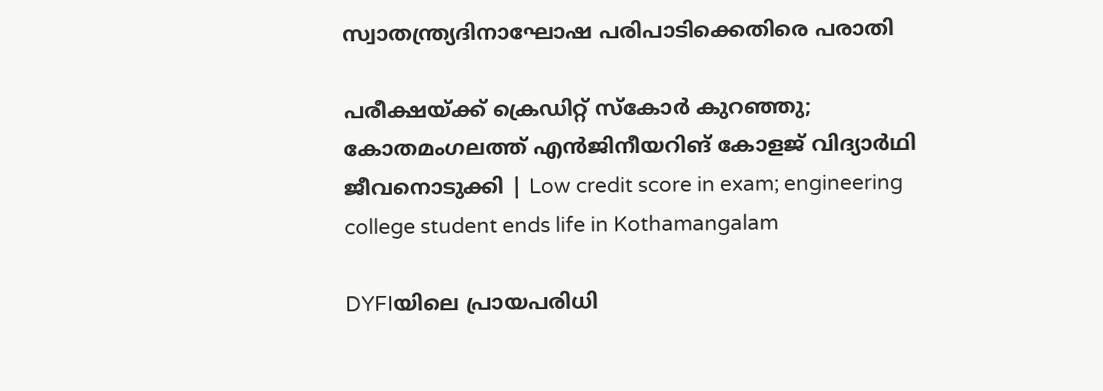സ്വാതന്ത്ര്യദിനാഘോഷ പരിപാടിക്കെതിരെ പരാതി

പരീക്ഷയ്ക്ക് ക്രെഡിറ്റ് സ്കോർ കുറഞ്ഞു; കോതമംഗലത്ത് എൻജിനീയറിങ് കോളജ് വിദ്യാർഥി ജീവനൊടുക്കി | Low credit score in exam; engineering college student ends life in Kothamangalam

DYFIയിലെ പ്രായപരിധി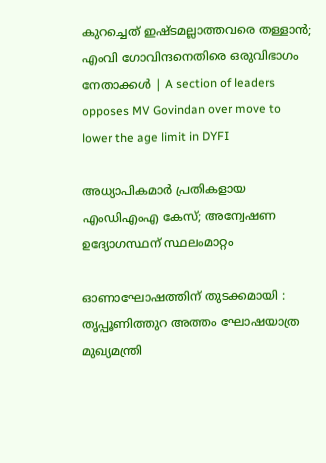കുറച്ചെത് ഇഷ്ടമല്ലാത്തവരെ തള്ളാൻ; എംവി ഗോവിന്ദനെതിരെ ഒരുവിഭാഗം നേതാക്കൾ | A section of leaders opposes MV Govindan over move to lower the age limit in DYFI

അധ്യാപികമാര്‍ പ്രതികളായ എംഡിഎംഎ കേസ്; അന്വേഷണ ഉദ്യോഗസ്ഥന് സ്ഥലംമാറ്റം

ഓണാഘോഷത്തിന് തുടക്കമായി : തൃപ്പൂണിത്തുറ അത്തം ഘോഷയാത്ര മുഖ്യമന്ത്രി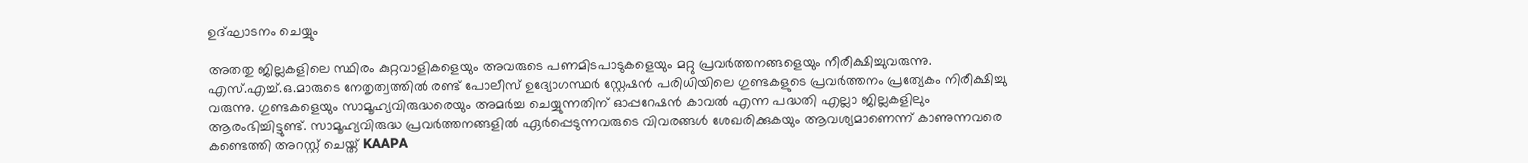ഉദ്ഘാടനം ചെയ്യും

അതതു ജില്ലകളിലെ സ്ഥിരം കുറ്റവാളികളെയും അവരുടെ പണമിടപാടുകളെയും മറ്റു പ്രവര്‍ത്തനങ്ങളെയും നീരീക്ഷിച്ചുവരുന്നു. എസ്.എച്ച്.ഒ.മാരുടെ നേതൃത്വത്തില്‍ രണ്ട് പോലീസ് ഉദ്യോഗസ്ഥര്‍ സ്റ്റേഷന്‍ പരിധിയിലെ ഗുണ്ടകളുടെ പ്രവര്‍ത്തനം പ്രത്യേകം നിരീക്ഷിച്ചു വരുന്നു. ഗുണ്ടകളെയും സാമൂഹ്യവിരുദ്ധരെയും അമര്‍ച്ച ചെയ്യുന്നതിന് ഓപ്പറേഷന്‍ കാവല്‍ എന്ന പദ്ധതി എല്ലാ ജില്ലകളിലും ആരംഭിച്ചിട്ടുണ്ട്. സാമൂഹ്യവിരുദ്ധ പ്രവര്‍ത്തനങ്ങളില്‍ ഏര്‍പ്പെടുന്നവരുടെ വിവരങ്ങള്‍ ശേഖരിക്കുകയും ആവശ്യമാണെന്ന് കാണുന്നവരെ കണ്ടെത്തി അറസ്റ്റ് ചെയ്ത് KAAPA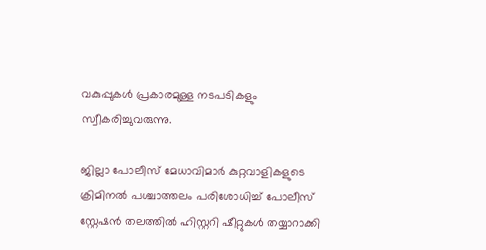വകുപ്പുകള്‍ പ്രകാരമുള്ള നടപടികളും സ്വീകരിച്ചുവരുന്നു.

ജില്ലാ പോലീസ് മേധാവിമാര്‍ കുറ്റവാളികളുടെ ക്രിമിനല്‍ പശ്ചാത്തലം പരിശോധിച്ച് പോലീസ് സ്റ്റേഷന്‍ തലത്തില്‍ ഹിസ്റ്ററി ഷീറ്റുകള്‍ തയ്യാറാക്കി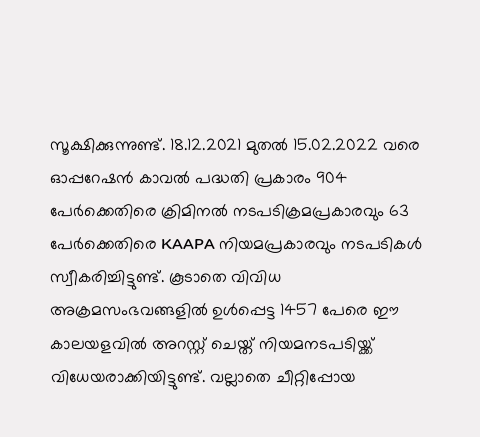സൂക്ഷിക്കുന്നുണ്ട്. 18.12.2021 മുതല്‍ 15.02.2022 വരെ ഓപ്പറേഷന്‍ കാവല്‍ പദ്ധതി പ്രകാരം 904 പേര്‍ക്കെതിരെ ക്രിമിനല്‍ നടപടിക്രമപ്രകാരവും 63 പേര്‍ക്കെതിരെ KAAPA നിയമപ്രകാരവും നടപടികള്‍ സ്വീകരിച്ചിട്ടുണ്ട്. കൂടാതെ വിവിധ അക്രമസംഭവങ്ങളില്‍ ഉള്‍പ്പെട്ട 1457 പേരെ ഈ കാലയളവില്‍ അറസ്റ്റ് ചെയ്ത് നിയമനടപടിയ്ക്ക് വിധേയരാക്കിയിട്ടുണ്ട്. വല്ലാതെ ചീറ്റിപ്പോയ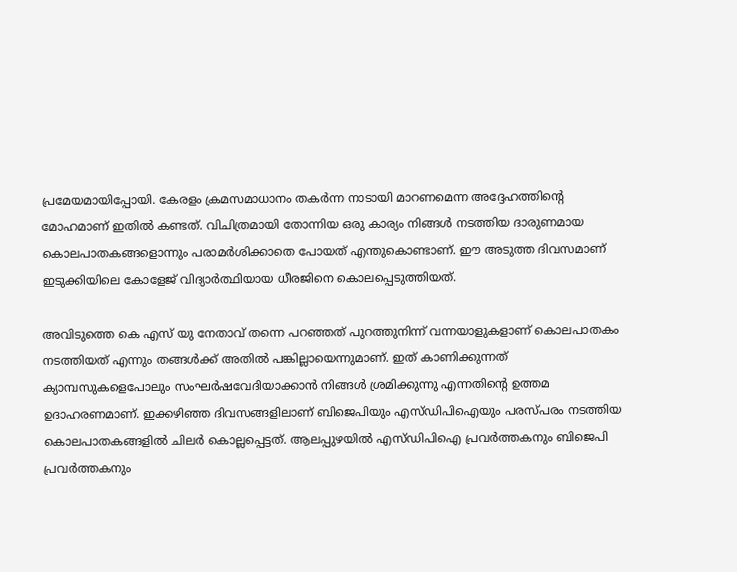പ്രമേയമായിപ്പോയി. കേരളം ക്രമസമാധാനം തകര്‍ന്ന നാടായി മാറണമെന്ന അദ്ദേഹത്തിൻ്റെ മോഹമാണ് ഇതില്‍ കണ്ടത്. വിചിത്രമായി തോന്നിയ ഒരു കാര്യം നിങ്ങള്‍ നടത്തിയ ദാരുണമായ കൊലപാതകങ്ങളൊന്നും പരാമര്‍ശിക്കാതെ പോയത് എന്തുകൊണ്ടാണ്. ഈ അടുത്ത ദിവസമാണ് ഇടുക്കിയിലെ കോളേജ് വിദ്യാര്‍ത്ഥിയായ ധീരജിനെ കൊലപ്പെടുത്തിയത്.

അവിടുത്തെ കെ എസ് യു നേതാവ് തന്നെ പറഞ്ഞത് പുറത്തുനിന്ന് വന്നയാളുകളാണ് കൊലപാതകം നടത്തിയത് എന്നും തങ്ങള്‍ക്ക് അതില്‍ പങ്കില്ലായെന്നുമാണ്. ഇത് കാണിക്കുന്നത് ക്യാമ്പസുകളെപോലും സംഘര്‍ഷവേദിയാക്കാന്‍ നിങ്ങള്‍ ശ്രമിക്കുന്നു എന്നതിൻ്റെ ഉത്തമ ഉദാഹരണമാണ്. ഇക്കഴിഞ്ഞ ദിവസങ്ങളിലാണ് ബിജെപിയും എസ്ഡിപിഐയും പരസ്പരം നടത്തിയ കൊലപാതകങ്ങളില്‍ ചിലര്‍ കൊല്ലപ്പെട്ടത്. ആലപ്പുഴയില്‍ എസ്ഡിപിഐ പ്രവര്‍ത്തകനും ബിജെപി പ്രവര്‍ത്തകനും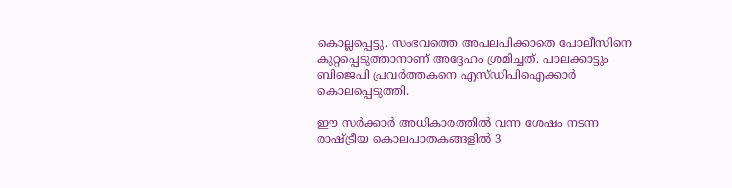കൊല്ലപ്പെട്ടു. സംഭവത്തെ അപലപിക്കാതെ പോലീസിനെ കുറ്റപ്പെടുത്താനാണ് അദ്ദേഹം ശ്രമിച്ചത്. പാലക്കാട്ടും ബിജെപി പ്രവര്‍ത്തകനെ എസ്ഡിപിഐക്കാര്‍ കൊലപ്പെടുത്തി.

ഈ സര്‍ക്കാര്‍ അധികാരത്തില്‍ വന്ന ശേഷം നടന്ന രാഷ്ട്രീയ കൊലപാതകങ്ങളില്‍ 3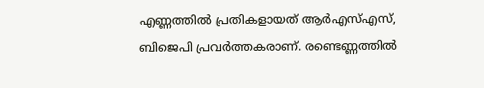എണ്ണത്തില്‍ പ്രതികളായത് ആര്‍എസ്എസ്, ബിജെപി പ്രവര്‍ത്തകരാണ്. രണ്ടെണ്ണത്തില്‍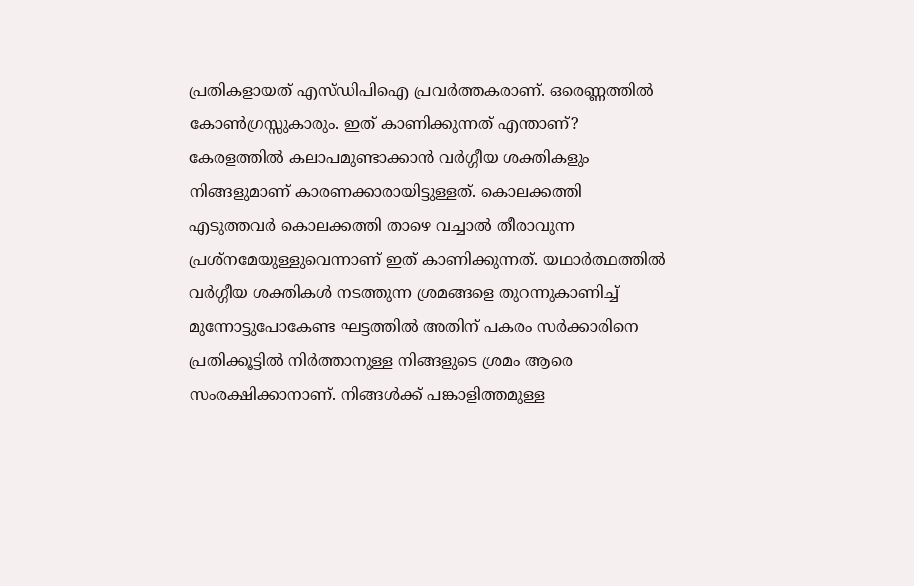പ്രതികളായത് എസ്ഡിപിഐ പ്രവര്‍ത്തകരാണ്. ഒരെണ്ണത്തില്‍ കോണ്‍ഗ്രസ്സുകാരും. ഇത് കാണിക്കുന്നത് എന്താണ്? കേരളത്തില്‍ കലാപമുണ്ടാക്കാന്‍ വര്‍ഗ്ഗീയ ശക്തികളും നിങ്ങളുമാണ് കാരണക്കാരായിട്ടുള്ളത്. കൊലക്കത്തി എടുത്തവര്‍ കൊലക്കത്തി താഴെ വച്ചാല്‍ തീരാവുന്ന പ്രശ്‌നമേയുള്ളുവെന്നാണ് ഇത് കാണിക്കുന്നത്. യഥാര്‍ത്ഥത്തില്‍ വര്‍ഗ്ഗീയ ശക്തികള്‍ നടത്തുന്ന ശ്രമങ്ങളെ തുറന്നുകാണിച്ച് മുന്നോട്ടുപോകേണ്ട ഘട്ടത്തില്‍ അതിന് പകരം സര്‍ക്കാരിനെ പ്രതിക്കൂട്ടില്‍ നിര്‍ത്താനുള്ള നിങ്ങളുടെ ശ്രമം ആരെ സംരക്ഷിക്കാനാണ്. നിങ്ങള്‍ക്ക് പങ്കാളിത്തമുള്ള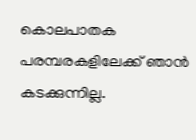കൊലപാതക പരമ്പരകളിലേക്ക് ഞാന്‍ കടക്കുന്നില്ല.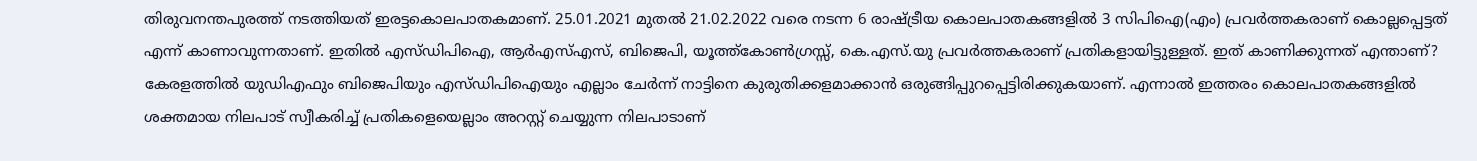തിരുവനന്തപുരത്ത് നടത്തിയത് ഇരട്ടകൊലപാതകമാണ്. 25.01.2021 മുതല്‍ 21.02.2022 വരെ നടന്ന 6 രാഷ്ട്രീയ കൊലപാതകങ്ങളില്‍ 3 സിപിഐ(എം) പ്രവര്‍ത്തകരാണ് കൊല്ലപ്പെട്ടത് എന്ന് കാണാവുന്നതാണ്. ഇതില്‍ എസ്ഡിപിഐ, ആര്‍എസ്എസ്, ബിജെപി, യൂത്ത്‌കോണ്‍ഗ്രസ്സ്, കെ.എസ്.യു പ്രവര്‍ത്തകരാണ് പ്രതികളായിട്ടുള്ളത്. ഇത് കാണിക്കുന്നത് എന്താണ്? കേരളത്തില്‍ യുഡിഎഫും ബിജെപിയും എസ്ഡിപിഐയും എല്ലാം ചേര്‍ന്ന് നാട്ടിനെ കുരുതിക്കളമാക്കാന്‍ ഒരുങ്ങിപ്പുറപ്പെട്ടിരിക്കുകയാണ്. എന്നാല്‍ ഇത്തരം കൊലപാതകങ്ങളില്‍ ശക്തമായ നിലപാട് സ്വീകരിച്ച് പ്രതികളെയെല്ലാം അറസ്റ്റ് ചെയ്യുന്ന നിലപാടാണ്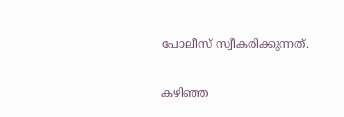പോലീസ് സ്വീകരിക്കുന്നത്.

കഴിഞ്ഞ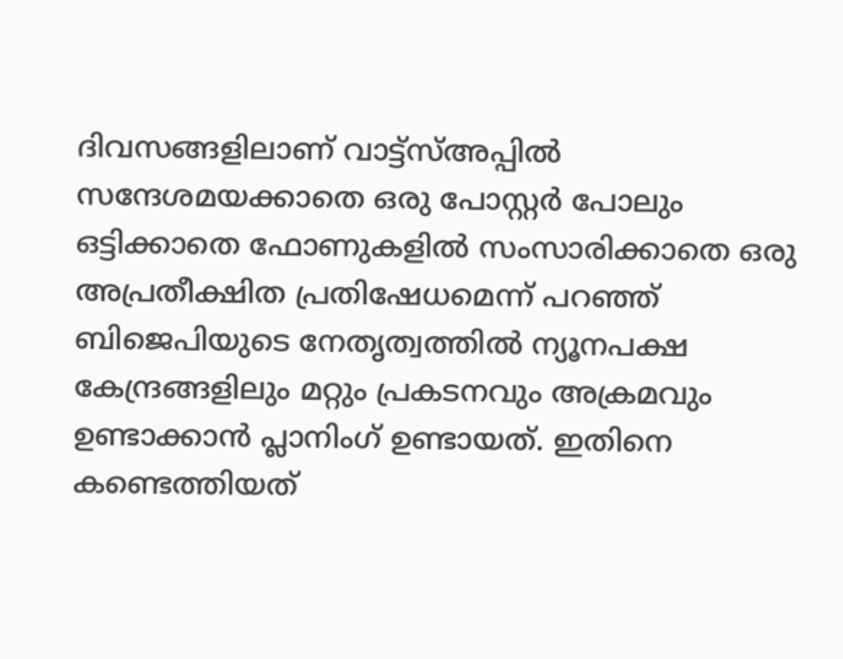ദിവസങ്ങളിലാണ് വാട്ട്‌സ്അപ്പില്‍ സന്ദേശമയക്കാതെ ഒരു പോസ്റ്റര്‍ പോലും ഒട്ടിക്കാതെ ഫോണുകളില്‍ സംസാരിക്കാതെ ഒരു അപ്രതീക്ഷിത പ്രതിഷേധമെന്ന് പറഞ്ഞ് ബിജെപിയുടെ നേതൃത്വത്തില്‍ ന്യൂനപക്ഷ കേന്ദ്രങ്ങളിലും മറ്റും പ്രകടനവും അക്രമവും ഉണ്ടാക്കാന്‍ പ്ലാനിംഗ് ഉണ്ടായത്. ഇതിനെ കണ്ടെത്തിയത്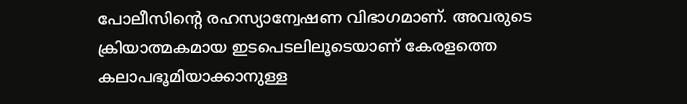പോലീസിൻ്റെ രഹസ്യാന്വേഷണ വിഭാഗമാണ്. അവരുടെ ക്രിയാത്മകമായ ഇടപെടലിലൂടെയാണ് കേരളത്തെ കലാപഭൂമിയാക്കാനുള്ള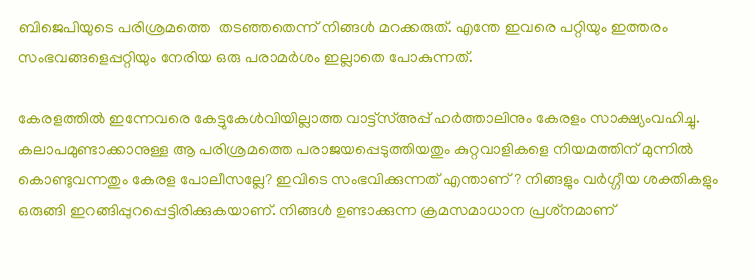ബിജെപിയുടെ പരിശ്രമത്തെ  തടഞ്ഞതെന്ന് നിങ്ങള്‍ മറക്കരുത്. എന്തേ ഇവരെ പറ്റിയും ഇത്തരം സംഭവങ്ങളെപ്പറ്റിയും നേരിയ ഒരു പരാമര്‍ശം ഇല്ലാതെ പോകുന്നത്.

കേരളത്തില്‍ ഇന്നേവരെ കേട്ടുകേള്‍വിയില്ലാത്ത വാട്ട്‌സ്അപ്പ് ഹര്‍ത്താലിനും കേരളം സാക്ഷ്യംവഹിച്ചു. കലാപമുണ്ടാക്കാനുള്ള ആ പരിശ്രമത്തെ പരാജയപ്പെടുത്തിയതും കുറ്റവാളികളെ നിയമത്തിന് മുന്നില്‍ കൊണ്ടുവന്നതും കേരള പോലീസല്ലേ? ഇവിടെ സംഭവിക്കുന്നത് എന്താണ് ? നിങ്ങളും വര്‍ഗ്ഗീയ ശക്തികളും ഒരുങ്ങി ഇറങ്ങിപ്പുറപ്പെട്ടിരിക്കുകയാണ്. നിങ്ങള്‍ ഉണ്ടാക്കുന്ന ക്രമസമാധാന പ്രശ്‌നമാണ്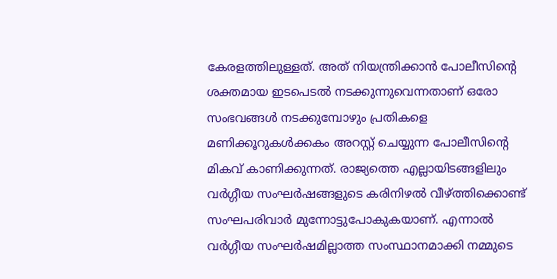കേരളത്തിലുള്ളത്. അത് നിയന്ത്രിക്കാന്‍ പോലീസിൻ്റെ ശക്തമായ ഇടപെടല്‍ നടക്കുന്നുവെന്നതാണ് ഒരോ സംഭവങ്ങള്‍ നടക്കുമ്പോഴും പ്രതികളെ മണിക്കൂറുകള്‍ക്കകം അറസ്റ്റ് ചെയ്യുന്ന പോലീസിൻ്റെ മികവ് കാണിക്കുന്നത്. രാജ്യത്തെ എല്ലായിടങ്ങളിലും വര്‍ഗ്ഗീയ സംഘര്‍ഷങ്ങളുടെ കരിനിഴല്‍ വീഴ്ത്തിക്കൊണ്ട് സംഘപരിവാര്‍ മുന്നോട്ടുപോകുകയാണ്. എന്നാല്‍ വര്‍ഗ്ഗീയ സംഘര്‍ഷമില്ലാത്ത സംസ്ഥാനമാക്കി നമ്മുടെ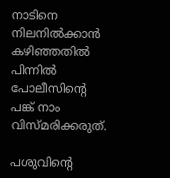നാടിനെ നിലനില്‍ക്കാന്‍ കഴിഞ്ഞതില്‍ പിന്നില്‍ പോലീസിൻ്റെ പങ്ക് നാം വിസ്മരിക്കരുത്.

പശുവിൻ്റെ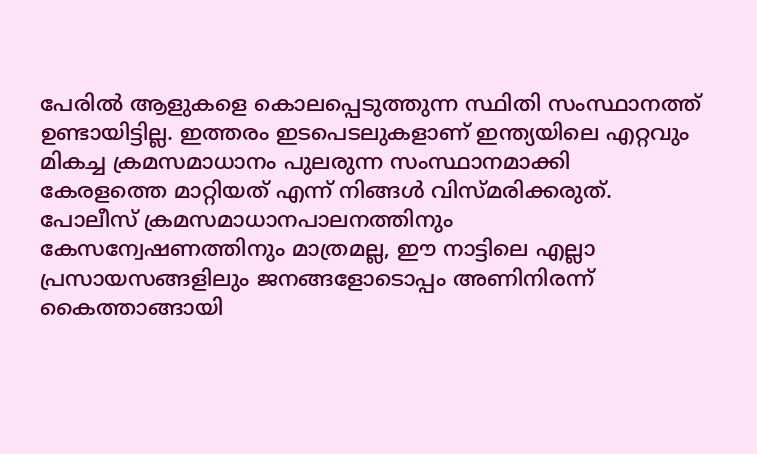പേരില്‍ ആളുകളെ കൊലപ്പെടുത്തുന്ന സ്ഥിതി സംസ്ഥാനത്ത് ഉണ്ടായിട്ടില്ല. ഇത്തരം ഇടപെടലുകളാണ് ഇന്ത്യയിലെ എറ്റവും മികച്ച ക്രമസമാധാനം പുലരുന്ന സംസ്ഥാനമാക്കി കേരളത്തെ മാറ്റിയത് എന്ന് നിങ്ങള്‍ വിസ്മരിക്കരുത്. പോലീസ് ക്രമസമാധാനപാലനത്തിനും കേസന്വേഷണത്തിനും മാത്രമല്ല, ഈ നാട്ടിലെ എല്ലാ പ്രസായസങ്ങളിലും ജനങ്ങളോടൊപ്പം അണിനിരന്ന് കൈത്താങ്ങായി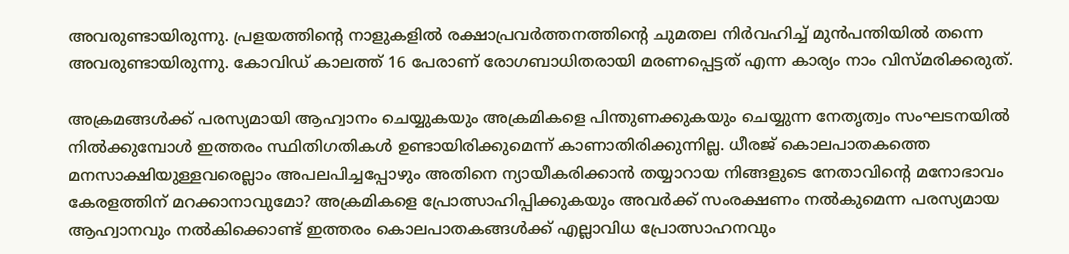അവരുണ്ടായിരുന്നു. പ്രളയത്തിൻ്റെ നാളുകളില്‍ രക്ഷാപ്രവര്‍ത്തനത്തിൻ്റെ ചുമതല നിര്‍വഹിച്ച് മുന്‍പന്തിയില്‍ തന്നെ അവരുണ്ടായിരുന്നു. കോവിഡ് കാലത്ത് 16 പേരാണ് രോഗബാധിതരായി മരണപ്പെട്ടത് എന്ന കാര്യം നാം വിസ്മരിക്കരുത്.

അക്രമങ്ങള്‍ക്ക് പരസ്യമായി ആഹ്വാനം ചെയ്യുകയും അക്രമികളെ പിന്തുണക്കുകയും ചെയ്യുന്ന നേതൃത്വം സംഘടനയില്‍ നില്‍ക്കുമ്പോള്‍ ഇത്തരം സ്ഥിതിഗതികള്‍ ഉണ്ടായിരിക്കുമെന്ന് കാണാതിരിക്കുന്നില്ല. ധീരജ് കൊലപാതകത്തെ മനസാക്ഷിയുള്ളവരെല്ലാം അപലപിച്ചപ്പോഴും അതിനെ ന്യായീകരിക്കാന്‍ തയ്യാറായ നിങ്ങളുടെ നേതാവിൻ്റെ മനോഭാവം കേരളത്തിന് മറക്കാനാവുമോ? അക്രമികളെ പ്രോത്സാഹിപ്പിക്കുകയും അവര്‍ക്ക് സംരക്ഷണം നല്‍കുമെന്ന പരസ്യമായ ആഹ്വാനവും നല്‍കിക്കൊണ്ട് ഇത്തരം കൊലപാതകങ്ങള്‍ക്ക് എല്ലാവിധ പ്രോത്സാഹനവും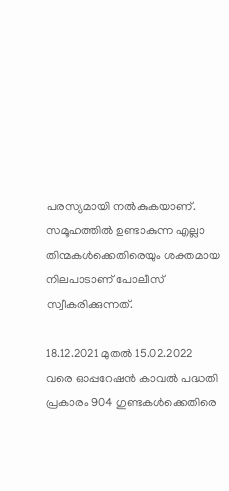പരസ്യമായി നല്‍കുകയാണ്. സമൂഹത്തില്‍ ഉണ്ടാകുന്ന എല്ലാ തിന്മകള്‍ക്കെതിരെയും ശക്തമായ നിലപാടാണ് പോലീസ് സ്വീകരിക്കുന്നത്.

18.12.2021 മുതല്‍ 15.02.2022 വരെ ഓപ്പറേഷന്‍ കാവല്‍ പദ്ധതി പ്രകാരം 904 ഗുണ്ടകള്‍ക്കെതിരെ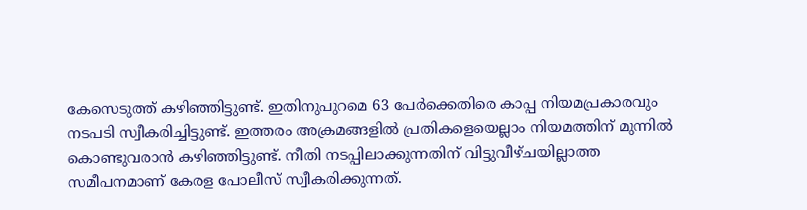കേസെടുത്ത് കഴിഞ്ഞിട്ടുണ്ട്. ഇതിനുപുറമെ 63 പേര്‍ക്കെതിരെ കാപ്പ നിയമപ്രകാരവും നടപടി സ്വീകരിച്ചിട്ടുണ്ട്. ഇത്തരം അക്രമങ്ങളില്‍ പ്രതികളെയെല്ലാം നിയമത്തിന് മുന്നില്‍ കൊണ്ടുവരാന്‍ കഴിഞ്ഞിട്ടുണ്ട്. നീതി നടപ്പിലാക്കുന്നതിന് വിട്ടുവീഴ്ചയില്ലാത്ത സമീപനമാണ് കേരള പോലീസ് സ്വീകരിക്കുന്നത്.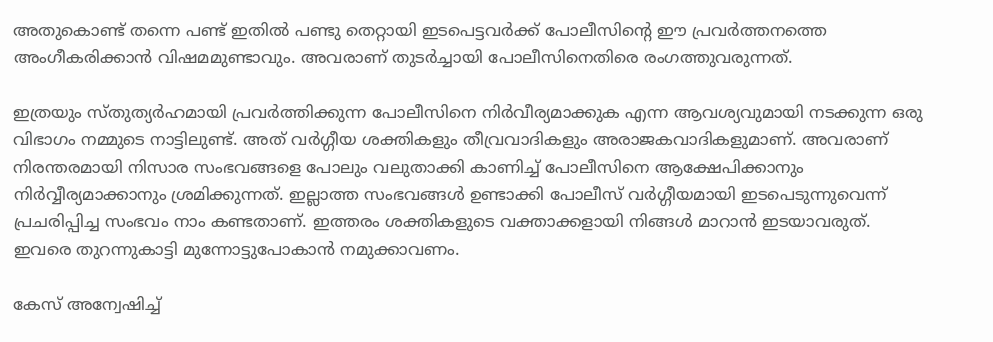അതുകൊണ്ട് തന്നെ പണ്ട് ഇതില്‍ പണ്ടു തെറ്റായി ഇടപെട്ടവര്‍ക്ക് പോലീസിൻ്റെ ഈ പ്രവര്‍ത്തനത്തെ അംഗീകരിക്കാന്‍ വിഷമമുണ്ടാവും. അവരാണ് തുടര്‍ച്ചായി പോലീസിനെതിരെ രംഗത്തുവരുന്നത്.

ഇത്രയും സ്തുത്യര്‍ഹമായി പ്രവര്‍ത്തിക്കുന്ന പോലീസിനെ നിര്‍വീര്യമാക്കുക എന്ന ആവശ്യവുമായി നടക്കുന്ന ഒരു വിഭാഗം നമ്മുടെ നാട്ടിലുണ്ട്. അത് വര്‍ഗ്ഗീയ ശക്തികളും തീവ്രവാദികളും അരാജകവാദികളുമാണ്. അവരാണ് നിരന്തരമായി നിസാര സംഭവങ്ങളെ പോലും വലുതാക്കി കാണിച്ച് പോലീസിനെ ആക്ഷേപിക്കാനും നിര്‍വ്വീര്യമാക്കാനും ശ്രമിക്കുന്നത്. ഇല്ലാത്ത സംഭവങ്ങള്‍ ഉണ്ടാക്കി പോലീസ് വര്‍ഗ്ഗീയമായി ഇടപെടുന്നുവെന്ന് പ്രചരിപ്പിച്ച സംഭവം നാം കണ്ടതാണ്. ഇത്തരം ശക്തികളുടെ വക്താക്കളായി നിങ്ങള്‍ മാറാന്‍ ഇടയാവരുത്. ഇവരെ തുറന്നുകാട്ടി മുന്നോട്ടുപോകാന്‍ നമുക്കാവണം.

കേസ് അന്വേഷിച്ച്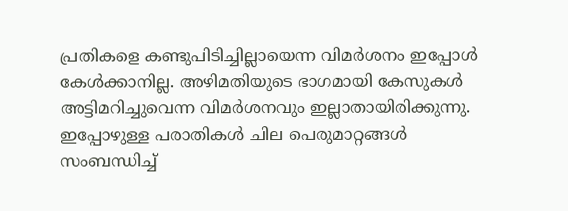പ്രതികളെ കണ്ടുപിടിച്ചില്ലായെന്ന വിമര്‍ശനം ഇപ്പോള്‍ കേള്‍ക്കാനില്ല. അഴിമതിയുടെ ഭാഗമായി കേസുകള്‍ അട്ടിമറിച്ചുവെന്ന വിമര്‍ശനവും ഇല്ലാതായിരിക്കുന്നു. ഇപ്പോഴുള്ള പരാതികള്‍ ചില പെരുമാറ്റങ്ങള്‍ സംബന്ധിച്ച്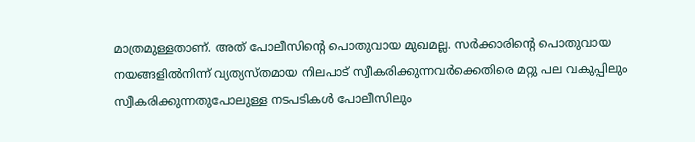മാത്രമുള്ളതാണ്. അത് പോലീസിന്റെ പൊതുവായ മുഖമല്ല. സര്‍ക്കാരിൻ്റെ പൊതുവായ നയങ്ങളില്‍നിന്ന് വ്യത്യസ്തമായ നിലപാട് സ്വീകരിക്കുന്നവര്‍ക്കെതിരെ മറ്റു പല വകുപ്പിലും സ്വീകരിക്കുന്നതുപോലുള്ള നടപടികള്‍ പോലീസിലും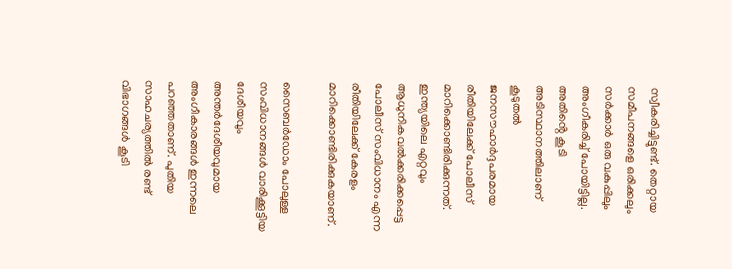സ്വീകരിച്ചിട്ടുണ്ട്. തെറ്റായ സമീപനങ്ങളെ ഒരിക്കലും സര്‍ക്കാര്‍ ഒരു വകുപ്പിലും അംഗീകരിച്ച് പോയിട്ടില്ല. അതിൻ്റെ കൂടി അടിസ്ഥാനത്തിലാണ് കൂടുതല്‍ ജനസൗഹാര്‍ദ്ദപരമായ രീതിയിലേക്ക് പോലീസ് മാറിക്കൊണ്ടിരിക്കുന്നത്. ഇന്ത്യയിലെ എറ്റവും ആധുനികവല്‍ക്കരിക്കപ്പെട്ട പോലീസ് സംവിധാനം എന്ന രീതിയിലേക്ക് കേരളം മാറിക്കൊണ്ടിരിക്കുകയാണ്.

സൈബര്‍ഡോം പോലുള്ള സംവിധാനങ്ങള്‍ വാരിക്കൂട്ടിയ ദേശീയവും അന്തര്‍ദേശീയവുമായ അംഗീകാരങ്ങള്‍ ഇന്നലെ പറഞ്ഞതാണ്. പുതിയ സാഹചര്യത്തില്‍ രണ്ട് വിഭാഗങ്ങള്‍ കൂടി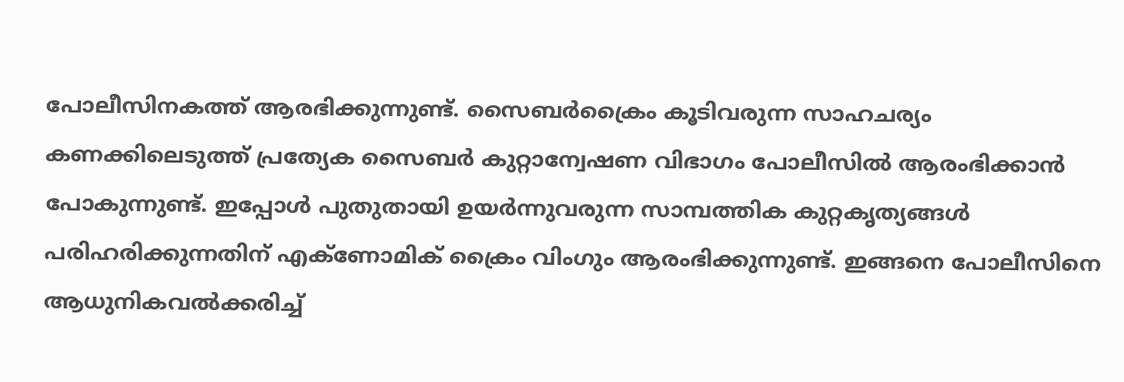പോലീസിനകത്ത് ആരഭിക്കുന്നുണ്ട്. സൈബര്‍ക്രൈം കൂടിവരുന്ന സാഹചര്യം  കണക്കിലെടുത്ത് പ്രത്യേക സൈബര്‍ കുറ്റാന്വേഷണ വിഭാഗം പോലീസില്‍ ആരംഭിക്കാന്‍ പോകുന്നുണ്ട്. ഇപ്പോള്‍ പുതുതായി ഉയര്‍ന്നുവരുന്ന സാമ്പത്തിക കുറ്റകൃത്യങ്ങള്‍ പരിഹരിക്കുന്നതിന് എക്‌ണോമിക് ക്രൈം വിംഗും ആരംഭിക്കുന്നുണ്ട്. ഇങ്ങനെ പോലീസിനെ ആധുനികവല്‍ക്കരിച്ച്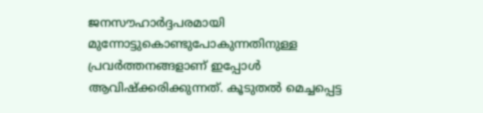ജനസൗഹാര്‍ദ്ദപരമായി മുന്നോട്ടുകൊണ്ടുപോകുന്നതിനുള്ള പ്രവര്‍ത്തനങ്ങളാണ് ഇപ്പോള്‍ ആവിഷ്‌ക്കരിക്കുന്നത്. കൂടുതല്‍ മെച്ചപ്പെട്ട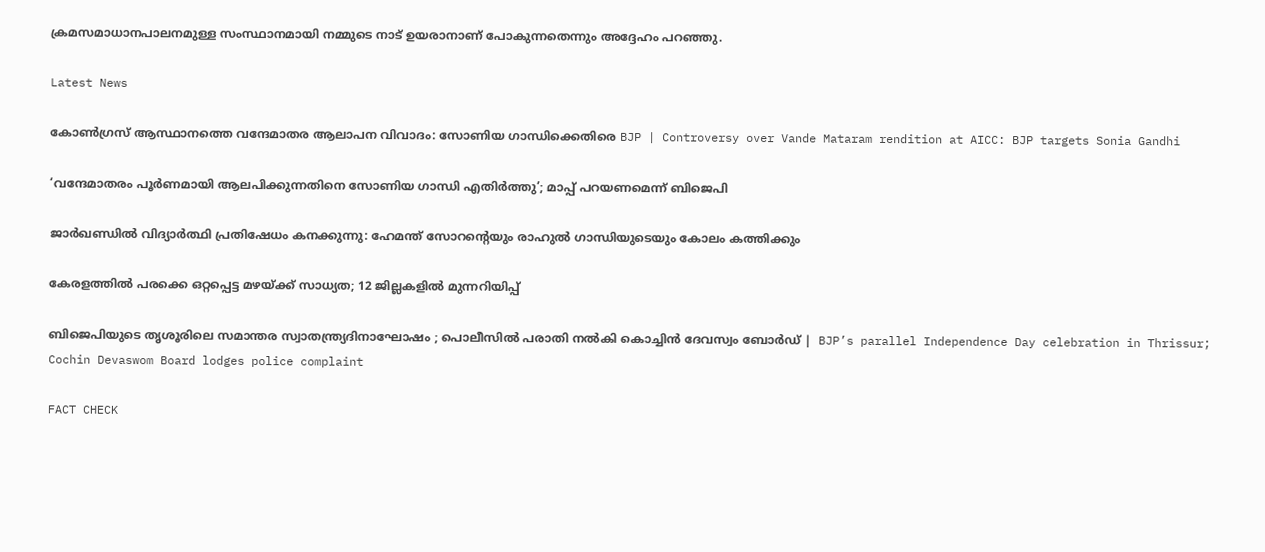ക്രമസമാധാനപാലനമുള്ള സംസ്ഥാനമായി നമ്മുടെ നാട് ഉയരാനാണ് പോകുന്നതെന്നും അദ്ദേഹം പറഞ്ഞു.

Latest News

കോൺഗ്രസ്‌ ആസ്ഥാനത്തെ വന്ദേമാതര ആലാപന വിവാദം: സോണിയ ഗാന്ധിക്കെതിരെ BJP | Controversy over Vande Mataram rendition at AICC: BJP targets Sonia Gandhi

‘വന്ദേമാതരം പൂര്‍ണമായി ആലപിക്കുന്നതിനെ സോണിയ ഗാന്ധി എതിര്‍ത്തു’; മാപ്പ് പറയണമെന്ന് ബിജെപി

ജാർഖണ്ഡിൽ വിദ്യാർത്ഥി പ്രതിഷേധം കനക്കുന്നു: ഹേമന്ത് സോറന്റെയും രാഹുൽ ഗാന്ധിയുടെയും കോലം കത്തിക്കും

കേരളത്തില്‍ പരക്കെ ഒറ്റപ്പെട്ട മഴയ്ക്ക് സാധ്യത; 12 ജില്ലകളില്‍ മുന്നറിയിപ്പ്

ബിജെപിയുടെ തൃശൂരിലെ സമാന്തര സ്വാതന്ത്ര്യദിനാഘോഷം ; പൊലീസിൽ പരാതി നൽകി കൊച്ചിൻ ദേവസ്വം ബോർഡ് |  BJP’s parallel Independence Day celebration in Thrissur; Cochin Devaswom Board lodges police complaint

FACT CHECK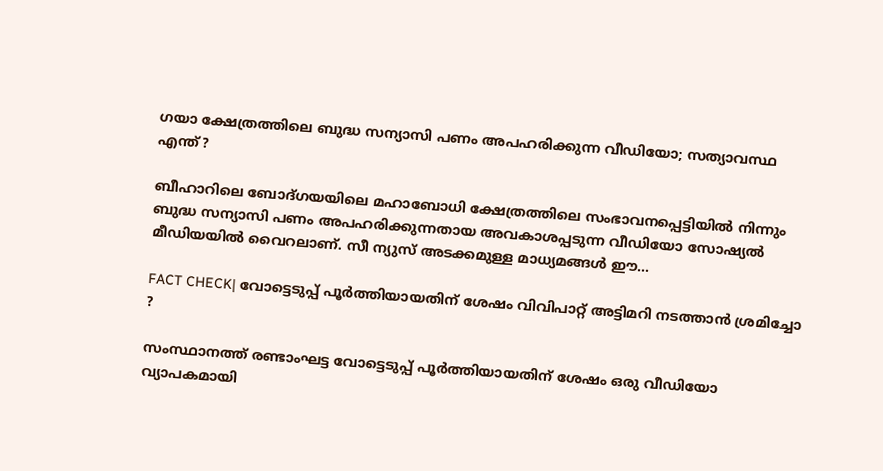ഗയാ ക്ഷേത്രത്തിലെ ബുദ്ധ സന്യാസി പണം അപഹരിക്കുന്ന വീഡിയോ; സത്യാവസ്ഥ എന്ത്?

ബീഹാറിലെ ബോദ്ഗയയിലെ മഹാബോധി ക്ഷേത്രത്തിലെ സംഭാവനപ്പെട്ടിയില്‍ നിന്നും ബുദ്ധ സന്യാസി പണം അപഹരിക്കുന്നതായ അവകാശപ്പടുന്ന വീഡിയോ സോഷ്യല്‍ മീഡിയയില്‍ വൈറലാണ്. സീ ന്യുസ് അടക്കമുള്ള മാധ്യമങ്ങള്‍ ഈ...

FACT CHECK| വോട്ടെടുപ്പ് പൂർത്തിയായതിന് ശേഷം വിവിപാറ്റ് അട്ടിമറി നടത്താൻ ശ്രമിച്ചോ ?

സംസ്ഥാനത്ത് രണ്ടാംഘട്ട വോട്ടെടുപ്പ് പൂർത്തിയായതിന് ശേഷം ഒരു വീഡിയോ വ്യാപകമായി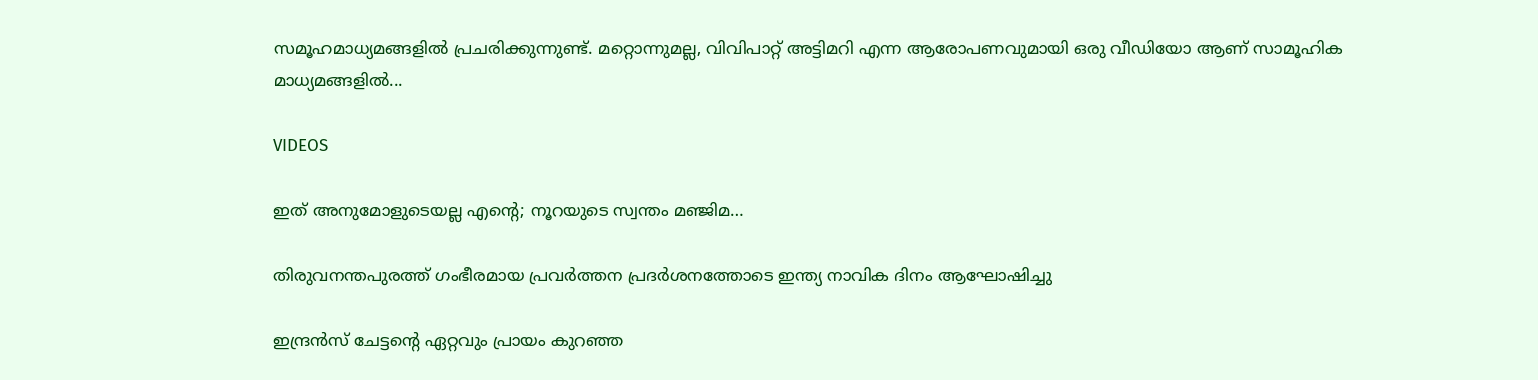സമൂഹമാധ്യമങ്ങളിൽ പ്രചരിക്കുന്നുണ്ട്. മറ്റൊന്നുമല്ല, വിവിപാറ്റ് അട്ടിമറി എന്ന ആരോപണവുമായി ഒരു വീഡിയോ ആണ് സാമൂഹിക മാധ്യമങ്ങളിൽ...

VIDEOS

ഇത് അനുമോളുടെയല്ല എന്റെ; നൂറയുടെ സ്വന്തം മഞ്ജിമ…

തിരുവനന്തപുരത്ത് ഗംഭീരമായ പ്രവർത്തന പ്രദർശനത്തോടെ ഇന്ത്യ നാവിക ദിനം ആഘോഷിച്ചു

ഇന്ദ്രൻസ് ചേട്ടന്റെ ഏറ്റവും പ്രായം കുറഞ്ഞ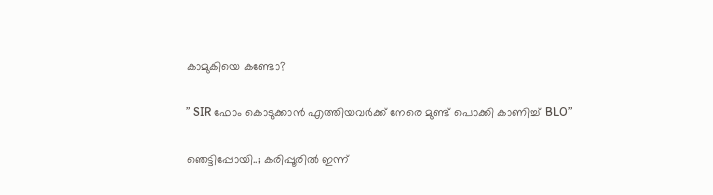കാമുകിയെ കണ്ടോ?

” SIR ഫോം കൊടുക്കാൻ എത്തിയവർക്ക് നേരെ മുണ്ട് പൊക്കി കാണിച്ച് BLO”

ഞെട്ടിപ്പോയി..; കരിപ്പൂരിൽ ഇന്ന്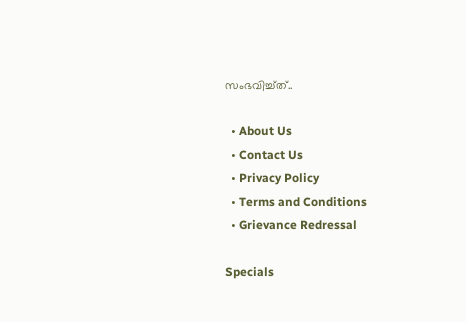സംഭവിച്ച്ത്..

  • About Us
  • Contact Us
  • Privacy Policy
  • Terms and Conditions
  • Grievance Redressal

Specials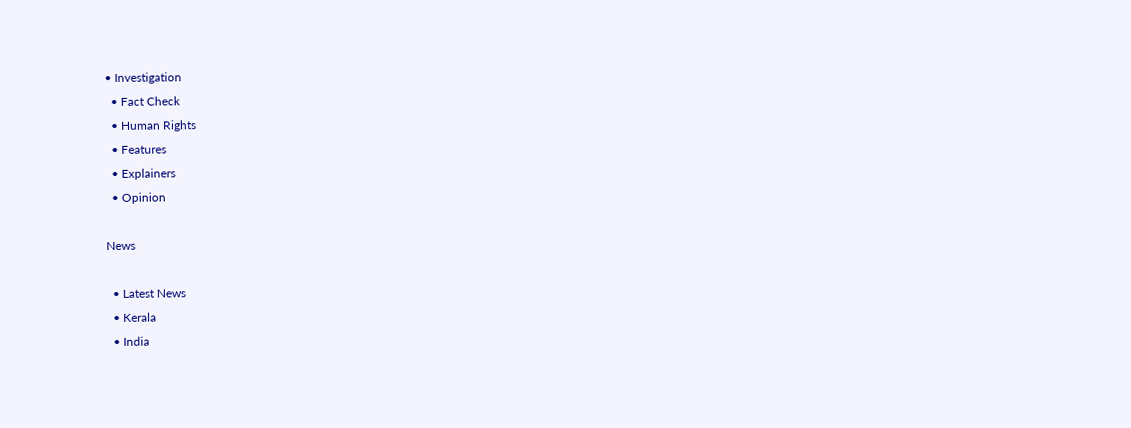• Investigation
  • Fact Check
  • Human Rights
  • Features
  • Explainers
  • Opinion

News

  • Latest News
  • Kerala
  • India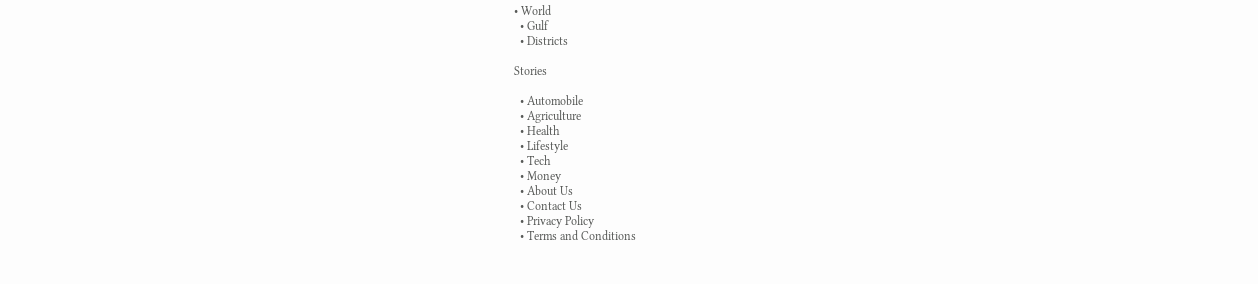• World
  • Gulf
  • Districts

Stories

  • Automobile
  • Agriculture
  • Health
  • Lifestyle
  • Tech
  • Money
  • About Us
  • Contact Us
  • Privacy Policy
  • Terms and Conditions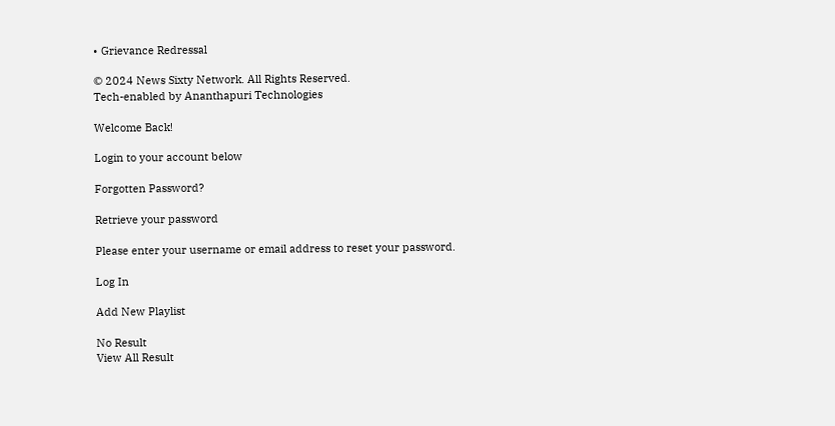• Grievance Redressal

© 2024 News Sixty Network. All Rights Reserved.
Tech-enabled by Ananthapuri Technologies

Welcome Back!

Login to your account below

Forgotten Password?

Retrieve your password

Please enter your username or email address to reset your password.

Log In

Add New Playlist

No Result
View All Result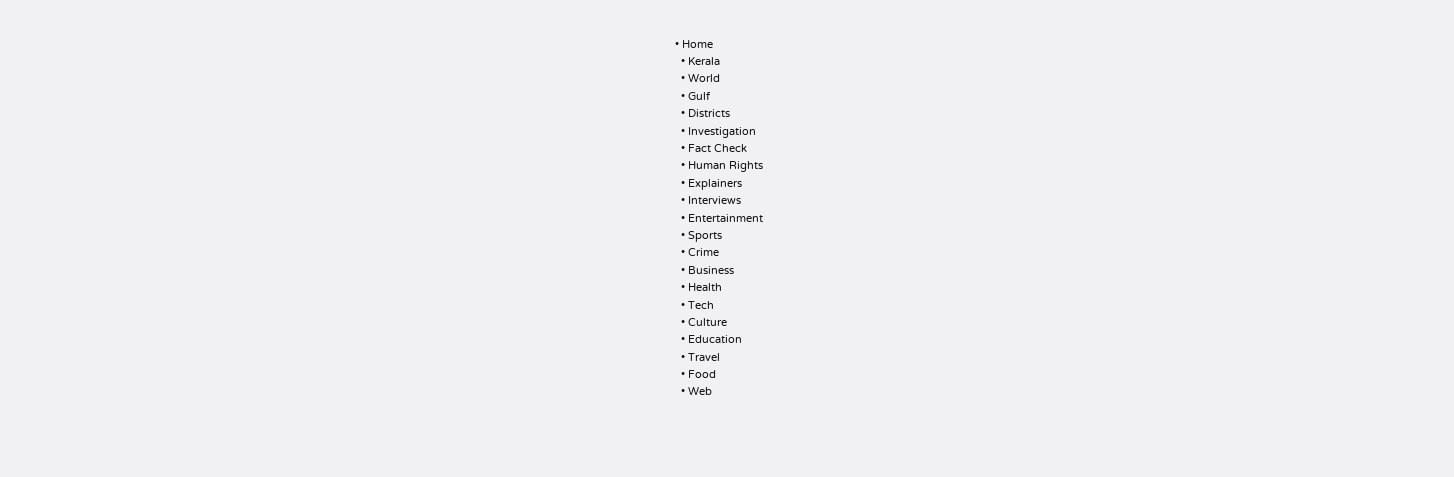• Home
  • Kerala
  • World
  • Gulf
  • Districts
  • Investigation
  • Fact Check
  • Human Rights
  • Explainers
  • Interviews
  • Entertainment
  • Sports
  • Crime
  • Business
  • Health
  • Tech
  • Culture
  • Education
  • Travel
  • Food
  • Web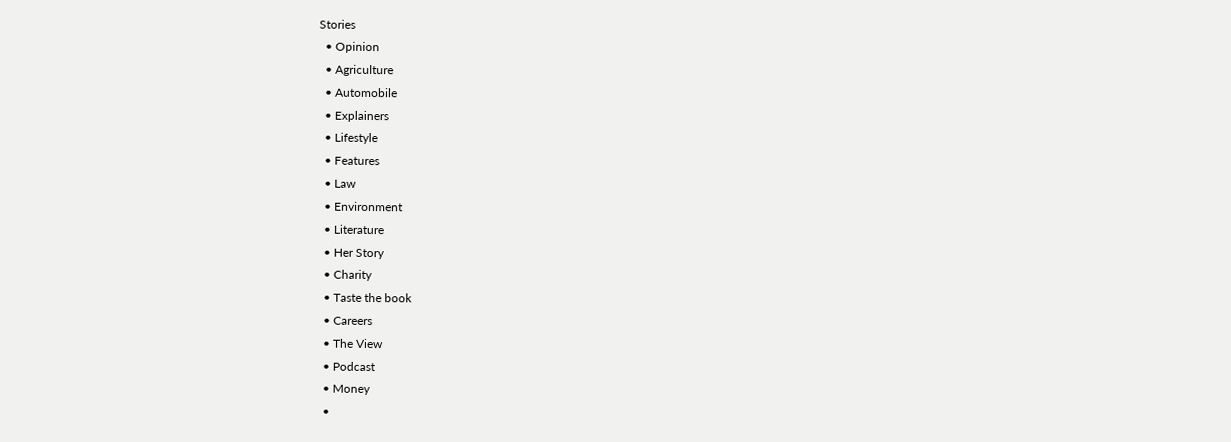Stories
  • Opinion
  • Agriculture
  • Automobile
  • Explainers
  • Lifestyle
  • Features
  • Law
  • Environment
  • Literature
  • Her Story
  • Charity
  • Taste the book
  • Careers
  • The View
  • Podcast
  • Money
  •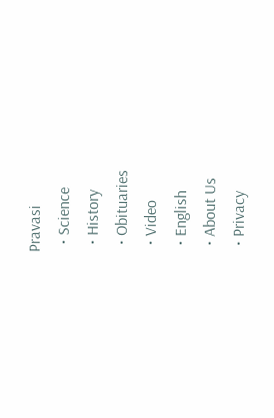Pravasi
  • Science
  • History
  • Obituaries
  • Video
  • English
  • About Us
  • Privacy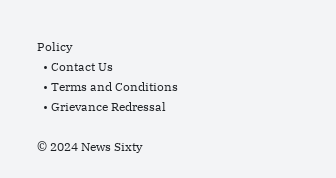Policy
  • Contact Us
  • Terms and Conditions
  • Grievance Redressal

© 2024 News Sixty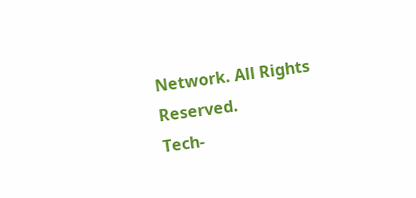Network. All Rights Reserved.
Tech-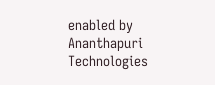enabled by Ananthapuri Technologies